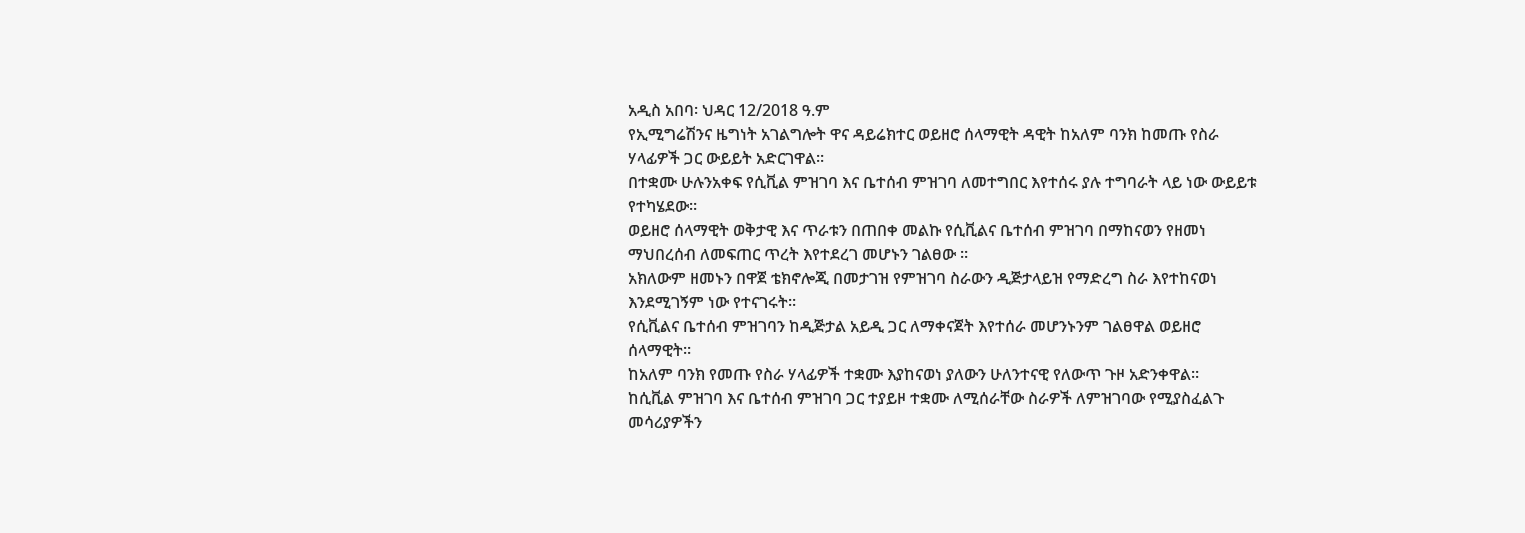አዲስ አበባ፡ ህዳር 12/2018 ዓ.ም
የኢሚግሬሽንና ዜግነት አገልግሎት ዋና ዳይሬክተር ወይዘሮ ሰላማዊት ዳዊት ከአለም ባንክ ከመጡ የስራ ሃላፊዎች ጋር ውይይት አድርገዋል።
በተቋሙ ሁሉንአቀፍ የሲቪል ምዝገባ እና ቤተሰብ ምዝገባ ለመተግበር እየተሰሩ ያሉ ተግባራት ላይ ነው ውይይቱ የተካሄደው።
ወይዘሮ ሰላማዊት ወቅታዊ እና ጥራቱን በጠበቀ መልኩ የሲቪልና ቤተሰብ ምዝገባ በማከናወን የዘመነ ማህበረሰብ ለመፍጠር ጥረት እየተደረገ መሆኑን ገልፀው ።
አክለውም ዘመኑን በዋጀ ቴክኖሎጂ በመታገዝ የምዝገባ ስራውን ዲጅታላይዝ የማድረግ ስራ እየተከናወነ እንደሚገኝም ነው የተናገሩት።
የሲቪልና ቤተሰብ ምዝገባን ከዲጅታል አይዲ ጋር ለማቀናጀት እየተሰራ መሆንኑንም ገልፀዋል ወይዘሮ ሰላማዊት።
ከአለም ባንክ የመጡ የስራ ሃላፊዎች ተቋሙ እያከናወነ ያለውን ሁለንተናዊ የለውጥ ጉዞ አድንቀዋል።
ከሲቪል ምዝገባ እና ቤተሰብ ምዝገባ ጋር ተያይዞ ተቋሙ ለሚሰራቸው ስራዎች ለምዝገባው የሚያስፈልጉ መሳሪያዎችን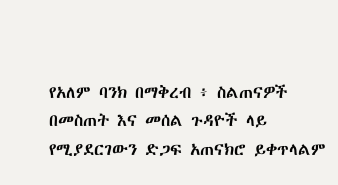የአለም ባንክ በማቅረብ ፥ ስልጠናዎች በመስጠት እና መሰል ጉዳዮች ላይ የሚያደርገውን ድጋፍ አጠናክሮ ይቀጥላልም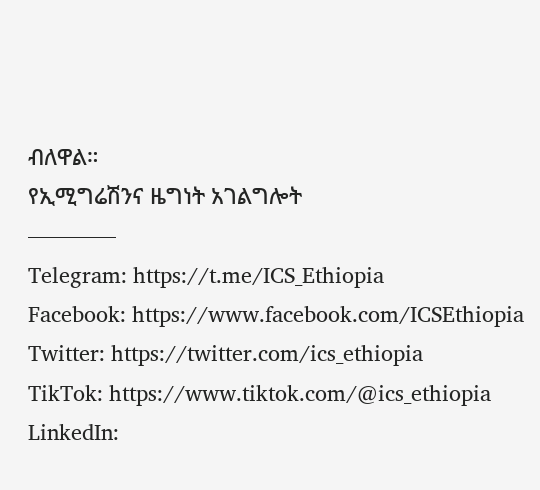ብለዋል።
የኢሚግሬሽንና ዜግነት አገልግሎት
————
Telegram: https://t.me/ICS_Ethiopia
Facebook: https://www.facebook.com/ICSEthiopia
Twitter: https://twitter.com/ics_ethiopia
TikTok: https://www.tiktok.com/@ics_ethiopia
LinkedIn: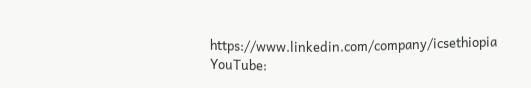https://www.linkedin.com/company/icsethiopia
YouTube: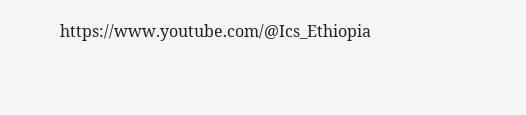https://www.youtube.com/@Ics_Ethiopia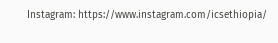Instagram: https://www.instagram.com/icsethiopia/